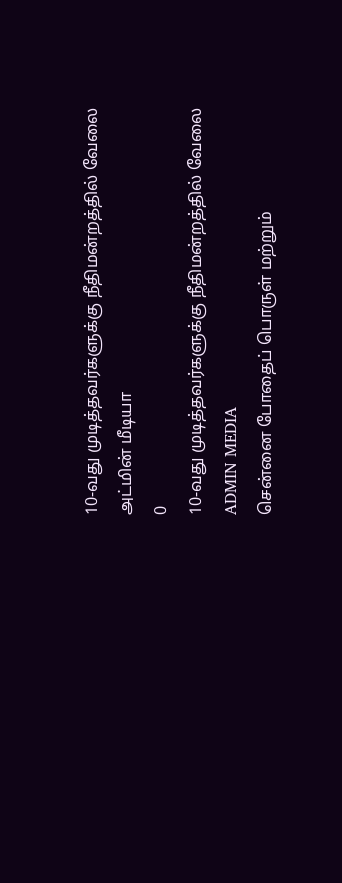10-வது முடித்தவர்களுக்கு நீதிமன்றத்தில் வேலை
அட்மின் மீடியா
0
10-வது முடித்தவர்களுக்கு நீதிமன்றத்தில் வேலை
ADMIN MEDIA
சென்னை போதைப் பொருள் மற்றும்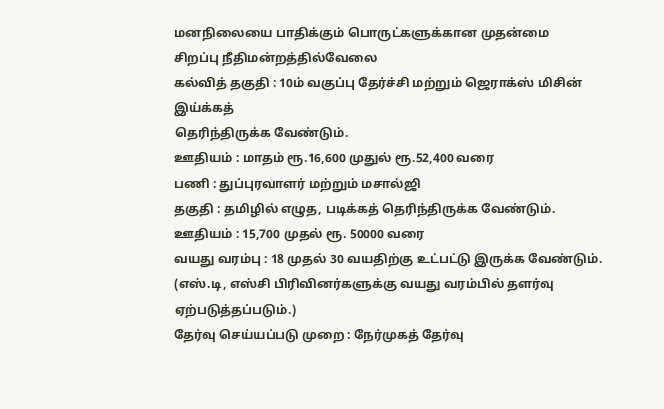மனநிலையை பாதிக்கும் பொருட்களுக்கான முதன்மை
சிறப்பு நீதிமன்றத்தில்வேலை
கல்வித் தகுதி : 10ம் வகுப்பு தேர்ச்சி மற்றும் ஜெராக்ஸ் மிசின் இய்க்கத்
தெரிந்திருக்க வேண்டும்.
ஊதியம் : மாதம் ரூ.16,600 முதுல் ரூ.52,400 வரை
பணி : துப்புரவாளர் மற்றும் மசால்ஜி
தகுதி : தமிழில் எழுத, படிக்கத் தெரிந்திருக்க வேண்டும்.
ஊதியம் : 15,700 முதல் ரூ. 50000 வரை
வயது வரம்பு : 18 முதல் 30 வயதிற்கு உட்பட்டு இருக்க வேண்டும்.
(எஸ்.டி, எஸ்சி பிரிவினர்களுக்கு வயது வரம்பில் தளர்வு ஏற்படுத்தப்படும்.)
தேர்வு செய்யப்படு முறை : நேர்முகத் தேர்வு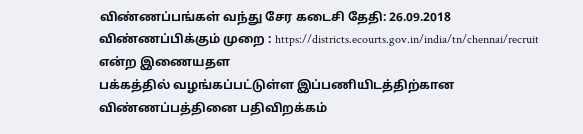விண்ணப்பங்கள் வந்து சேர கடைசி தேதி: 26.09.2018
விண்ணப்பிக்கும் முறை : https://districts.ecourts.gov.in/india/tn/chennai/recruit
என்ற இணையதள
பக்கத்தில் வழங்கப்பட்டுள்ள இப்பணியிடத்திற்கான
விண்ணப்பத்தினை பதிவிறக்கம்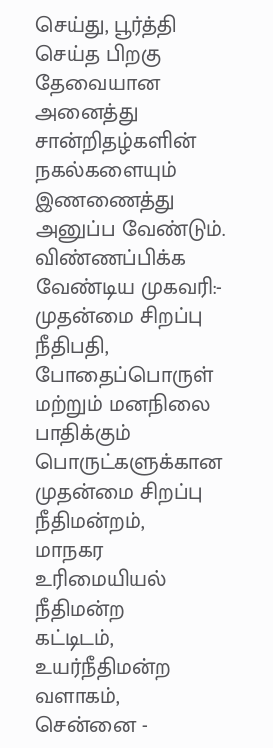செய்து, பூர்த்தி செய்த பிறகு தேவையான அனைத்து சான்றிதழ்களின் நகல்களையும்
இணணைத்து அனுப்ப வேண்டும்.
விண்ணப்பிக்க வேண்டிய முகவரி:-
முதன்மை சிறப்பு நீதிபதி, போதைப்பொருள் மற்றும் மனநிலை பாதிக்கும்
பொருட்களுக்கான முதன்மை சிறப்பு நீதிமன்றம்,
மாநகர உரிமையியல் நீதிமன்ற
கட்டிடம்,
உயர்நீதிமன்ற வளாகம்,
சென்னை -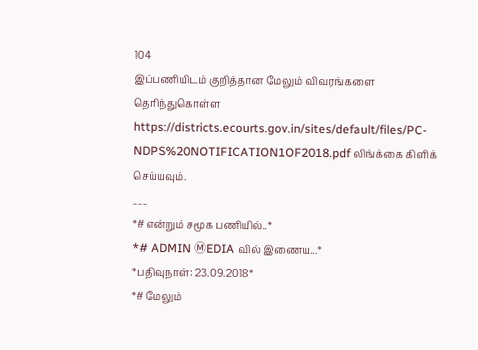104
இப்பணியிடம் குறித்தான மேலும் விவரங்களை தெரிந்துகொள்ள
https://districts.ecourts.gov.in/sites/default/files/PC-NDPS%20NOTIFICATION1OF2018.pdf லிங்க்கை கிளிக் செய்யவும்.
___
*# என்றும் சமூக பணியில்..*
*# ADMIN ⓂEDIA வில் இணைய...*
*பதிவுநாள்: 23.09.2018*
*# மேலும்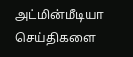அட்மின்மீடியா செய்திகளை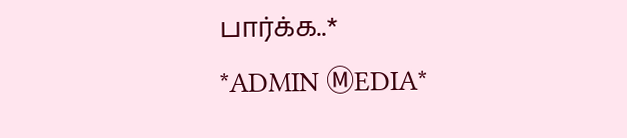பார்க்க..*
*ADMIN ⓂEDIA*